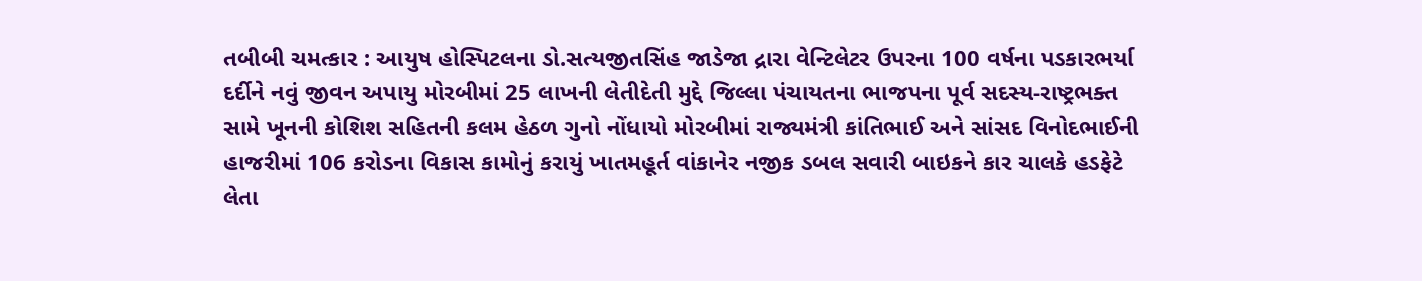તબીબી ચમત્કાર : આયુષ હોસ્પિટલના ડો.સત્યજીતસિંહ જાડેજા દ્રારા વેન્ટિલેટર ઉપરના 100 વર્ષના પડકારભર્યા દર્દીને નવું જીવન અપાયુ મોરબીમાં 25 લાખની લેતીદેતી મુદ્દે જિલ્લા પંચાયતના ભાજપના પૂર્વ સદસ્ય-રાષ્ટ્રભક્ત સામે ખૂનની કોશિશ સહિતની કલમ હેઠળ ગુનો નોંધાયો મોરબીમાં રાજ્યમંત્રી કાંતિભાઈ અને સાંસદ વિનોદભાઈની હાજરીમાં 106 કરોડના વિકાસ કામોનું કરાયું ખાતમહૂર્ત વાંકાનેર નજીક ડબલ સવારી બાઇકને કાર ચાલકે હડફેટે લેતા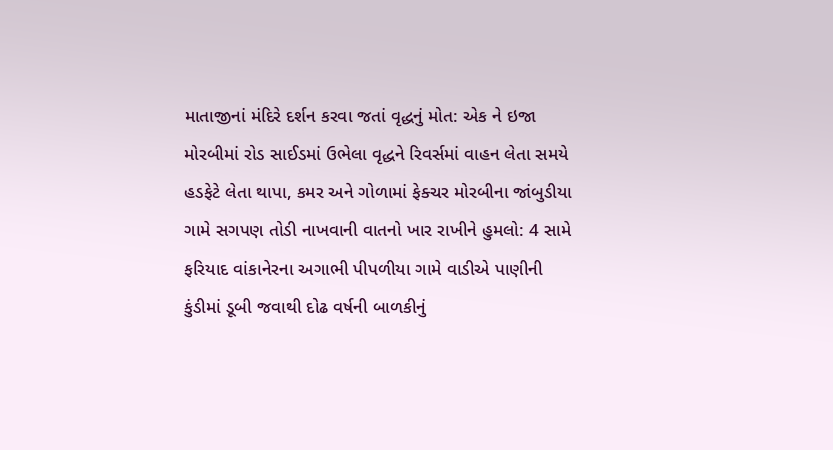માતાજીનાં મંદિરે દર્શન કરવા જતાં વૃદ્ધનું મોત: એક ને ઇજા મોરબીમાં રોડ સાઈડમાં ઉભેલા વૃદ્ધને રિવર્સમાં વાહન લેતા સમયે હડફેટે લેતા થાપા, કમર અને ગોળામાં ફેક્ચર મોરબીના જાંબુડીયા ગામે સગપણ તોડી નાખવાની વાતનો ખાર રાખીને હુમલો: 4 સામે ફરિયાદ વાંકાનેરના અગાભી પીપળીયા ગામે વાડીએ પાણીની કુંડીમાં ડૂબી જવાથી દોઢ વર્ષની બાળકીનું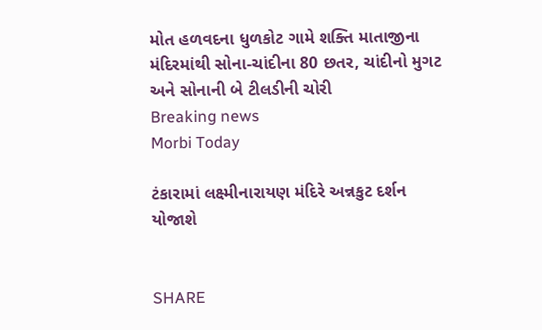મોત હળવદના ધુળકોટ ગામે શક્તિ માતાજીના મંદિરમાંથી સોના-ચાંદીના 80 છતર, ચાંદીનો મુગટ અને સોનાની બે ટીલડીની ચોરી
Breaking news
Morbi Today

ટંકારામાં લક્ષ્મીનારાયણ મંદિરે અન્નકુટ દર્શન યોજાશે


SHARE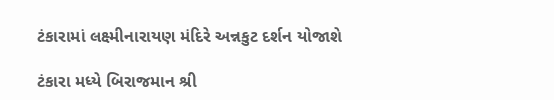ટંકારામાં લક્ષ્મીનારાયણ મંદિરે અન્નકુટ દર્શન યોજાશે

ટંકારા મધ્યે બિરાજમાન શ્રી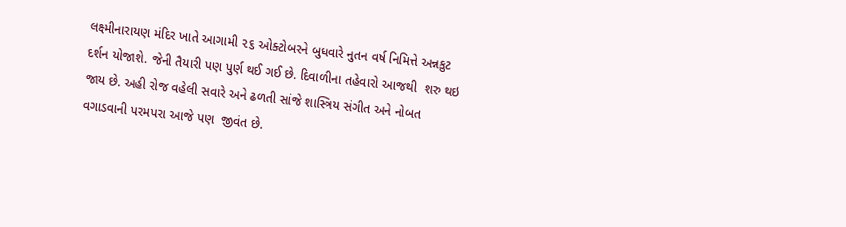લક્ષ્મીનારાયણ મંદિર ખાતે આગામી ૨૬ ઓક્ટોબરને બુધવારે નુતન વર્ષ નિમિત્તે અન્નકુટ દર્શન યોજાશે. જેની તૈયારી પણ પુર્ણ થઈ ગઈ છે. દિવાળીના તહેવારો આજથી  શરુ થઇ જાય છે. અહી રોજ વહેલી સવારે અને ઢળતી સાંજે શાસ્ત્રિય સંગીત અને નોબત વગાડવાની પરમપરા આજે પણ  જીવંત છે.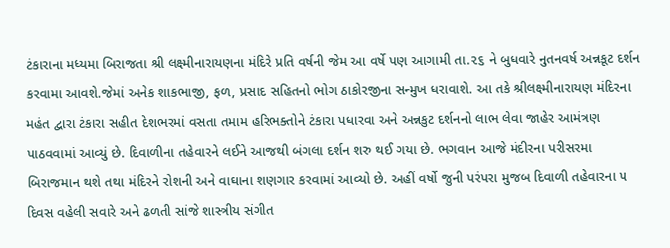ટંકારાના મધ્યમા બિરાજતા શ્રી લક્ષ્મીનારાયણના મંદિરે પ્રતિ વર્ષની જેમ આ વર્ષે પણ આગામી તા.૨૬ ને બુધવારે નુતનવર્ષ અન્નકૂટ દર્શન કરવામા આવશે.જેમાં અનેક શાકભાજી, ફળ, પ્રસાદ સહિતનો ભોગ ઠાકોરજીના સન્મુખ ધરાવાશે. આ તકે શ્રીલક્ષ્મીનારાયણ મંદિરના મહંત દ્વારા ટંકારા સહીત દેશભરમાં વસતા તમામ હરિભક્તોને ટંકારા પધારવા અને અન્નકુટ દર્શનનો લાભ લેવા જાહેર આમંત્રણ પાઠવવામાં આવ્યું છે. દિવાળીના તહેવારને લઈને આજથી બંગલા દર્શન શરુ થઈ ગયા છે. ભગવાન આજે મંદીરના પરીસરમા બિરાજમાન થશે તથા મંદિરને રોશની અને વાઘાના શણગાર કરવામાં આવ્યો છે. અહીં વર્ષો જુની પરંપરા મુજબ દિવાળી તહેવારના ૫ દિવસ વહેલી સવારે અને ઢળતી સાંજે શાસ્ત્રીય સંગીત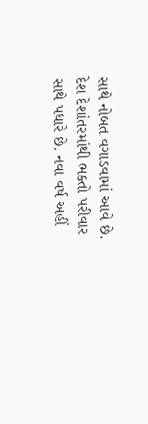સાથે નોબત વગાડવામાં આવે છે. દેશ દેશાંતરમાંથી ભક્તો પરીવાર સાથે પધારે છે. નવા વર્ષ અહીં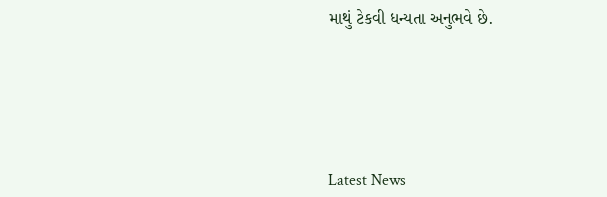માથું ટેકવી ધન્યતા અનુભવે છે.






Latest News